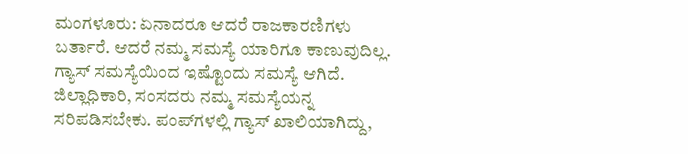ಮಂಗಳೂರು: ಏನಾದರೂ ಆದರೆ ರಾಜಕಾರಣಿಗಳು ಬರ್ತಾರೆ. ಆದರೆ ನಮ್ಮ ಸಮಸ್ಯೆ ಯಾರಿಗೂ ಕಾಣುವುದಿಲ್ಲ. ಗ್ಯಾಸ್ ಸಮಸ್ಯೆಯಿಂದ ಇಷ್ಟೊಂದು ಸಮಸ್ಯೆ ಆಗಿದೆ. ಜಿಲ್ಲಾಧಿಕಾರಿ, ಸಂಸದರು ನಮ್ಮ ಸಮಸ್ಯೆಯನ್ನ ಸರಿಪಡಿಸಬೇಕು. ಪಂಪ್‌ಗಳಲ್ಲಿ ಗ್ಯಾಸ್ ಖಾಲಿಯಾಗಿದ್ದು,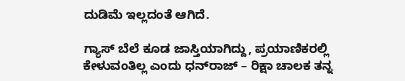ದುಡಿಮೆ ಇಲ್ಲದಂತೆ ಆಗಿದೆ.

ಗ್ಯಾಸ್ ಬೆಲೆ ಕೂಡ ಜಾಸ್ತಿಯಾಗಿದ್ದು, ಪ್ರಯಾಣಿಕರಲ್ಲಿ ಕೇಳುವಂತಿಲ್ಲ ಎಂದು ಧನ್‌ರಾಜ್ – ರಿಕ್ಷಾ ಚಾಲಕ ತನ್ನ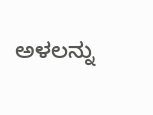ಅಳಲನ್ನು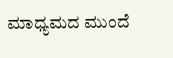ಮಾಧ್ಯಮದ ಮುಂದೆ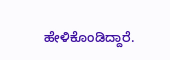ಹೇಳಿಕೊಂಡಿದ್ದಾರೆ.